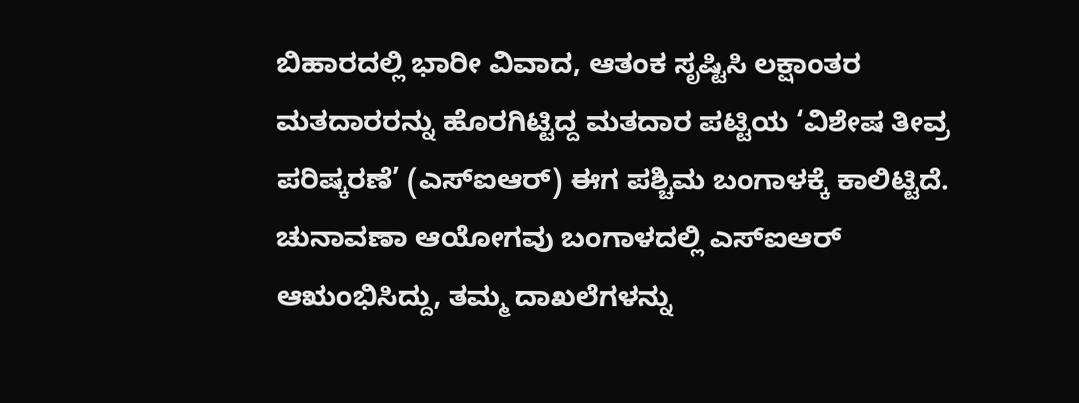ಬಿಹಾರದಲ್ಲಿ ಭಾರೀ ವಿವಾದ, ಆತಂಕ ಸೃಷ್ಟಿಸಿ ಲಕ್ಷಾಂತರ ಮತದಾರರನ್ನು ಹೊರಗಿಟ್ಟಿದ್ದ ಮತದಾರ ಪಟ್ಟಿಯ ‘ವಿಶೇಷ ತೀವ್ರ ಪರಿಷ್ಕರಣೆ’ (ಎಸ್ಐಆರ್) ಈಗ ಪಶ್ಚಿಮ ಬಂಗಾಳಕ್ಕೆ ಕಾಲಿಟ್ಟಿದೆ. ಚುನಾವಣಾ ಆಯೋಗವು ಬಂಗಾಳದಲ್ಲಿ ಎಸ್ಐಆರ್ ಆಋಂಭಿಸಿದ್ದು, ತಮ್ಮ ದಾಖಲೆಗಳನ್ನು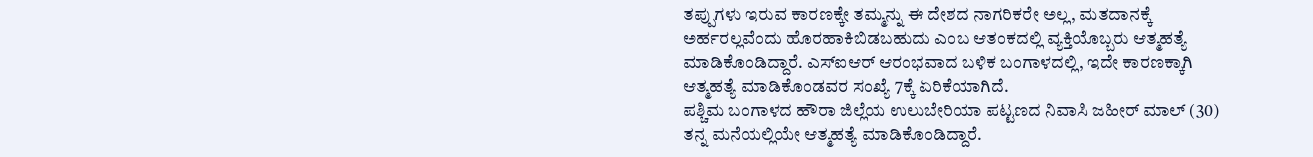ತಪ್ಪುಗಳು ಇರುವ ಕಾರಣಕ್ಕೇ ತಮ್ಮನ್ನು ಈ ದೇಶದ ನಾಗರಿಕರೇ ಅಲ್ಲ, ಮತದಾನಕ್ಕೆ ಅರ್ಹರಲ್ಲವೆಂದು ಹೊರಹಾಕಿಬಿಡಬಹುದು ಎಂಬ ಆತಂಕದಲ್ಲಿ ವ್ಯಕ್ತಿಯೊಬ್ಬರು ಆತ್ಮಹತ್ಯೆ ಮಾಡಿಕೊಂಡಿದ್ದಾರೆ. ಎಸ್ಐಆರ್ ಆರಂಭವಾದ ಬಳಿಕ ಬಂಗಾಳದಲ್ಲಿ, ಇದೇ ಕಾರಣಕ್ಕಾಗಿ ಆತ್ಮಹತ್ಯೆ ಮಾಡಿಕೊಂಡವರ ಸಂಖ್ಯೆ 7ಕ್ಕೆ ಏರಿಕೆಯಾಗಿದೆ.
ಪಶ್ಚಿಮ ಬಂಗಾಳದ ಹೌರಾ ಜಿಲ್ಲೆಯ ಉಲುಬೇರಿಯಾ ಪಟ್ಟಣದ ನಿವಾಸಿ ಜಹೀರ್ ಮಾಲ್ (30) ತನ್ನ ಮನೆಯಲ್ಲಿಯೇ ಆತ್ಮಹತ್ಯೆ ಮಾಡಿಕೊಂಡಿದ್ದಾರೆ.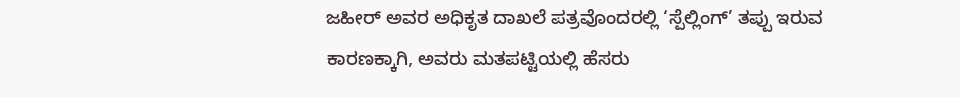ಜಹೀರ್ ಅವರ ಅಧಿಕೃತ ದಾಖಲೆ ಪತ್ರವೊಂದರಲ್ಲಿ ‘ಸ್ಪೆಲ್ಲಿಂಗ್’ ತಪ್ಪು ಇರುವ ಕಾರಣಕ್ಕಾಗಿ, ಅವರು ಮತಪಟ್ಟಿಯಲ್ಲಿ ಹೆಸರು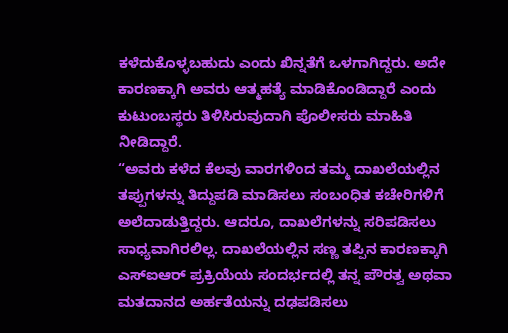ಕಳೆದುಕೊಳ್ಳಬಹುದು ಎಂದು ಖಿನ್ನತೆಗೆ ಒಳಗಾಗಿದ್ದರು. ಅದೇ ಕಾರಣಕ್ಕಾಗಿ ಅವರು ಆತ್ಮಹತ್ಯೆ ಮಾಡಿಕೊಂಡಿದ್ದಾರೆ ಎಂದು ಕುಟುಂಬಸ್ಥರು ತಿಳಿಸಿರುವುದಾಗಿ ಪೊಲೀಸರು ಮಾಹಿತಿ ನೀಡಿದ್ದಾರೆ.
“ಅವರು ಕಳೆದ ಕೆಲವು ವಾರಗಳಿಂದ ತಮ್ಮ ದಾಖಲೆಯಲ್ಲಿನ ತಪ್ಪುಗಳನ್ನು ತಿದ್ದುಪಡಿ ಮಾಡಿಸಲು ಸಂಬಂಧಿತ ಕಚೇರಿಗಳಿಗೆ ಅಲೆದಾಡುತ್ತಿದ್ದರು. ಆದರೂ, ದಾಖಲೆಗಳನ್ನು ಸರಿಪಡಿಸಲು ಸಾಧ್ಯವಾಗಿರಲಿಲ್ಲ. ದಾಖಲೆಯಲ್ಲಿನ ಸಣ್ಣ ತಪ್ಪಿನ ಕಾರಣಕ್ಕಾಗಿ ಎಸ್ಐಆರ್ ಪ್ರಕ್ರಿಯೆಯ ಸಂದರ್ಭದಲ್ಲಿ ತನ್ನ ಪೌರತ್ವ ಅಥವಾ ಮತದಾನದ ಅರ್ಹತೆಯನ್ನು ದಢಪಡಿಸಲು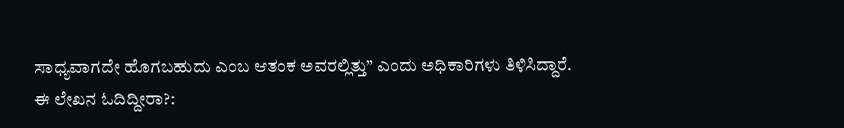ಸಾಧ್ಯವಾಗದೇ ಹೊಗಬಹುದು ಎಂಬ ಆತಂಕ ಅವರಲ್ಲಿತ್ತು” ಎಂದು ಅಧಿಕಾರಿಗಳು ತಿಳಿಸಿದ್ದಾರೆ.
ಈ ಲೇಖನ ಓದಿದ್ದೀರಾ?: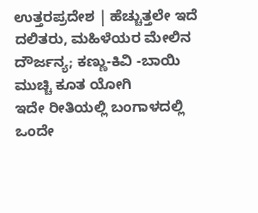ಉತ್ತರಪ್ರದೇಶ | ಹೆಚ್ಚುತ್ತಲೇ ಇದೆ ದಲಿತರು, ಮಹಿಳೆಯರ ಮೇಲಿನ ದೌರ್ಜನ್ಯ; ಕಣ್ಣು-ಕಿವಿ -ಬಾಯಿ ಮುಚ್ಚಿ ಕೂತ ಯೋಗಿ
ಇದೇ ರೀತಿಯಲ್ಲಿ ಬಂಗಾಳದಲ್ಲಿ ಒಂದೇ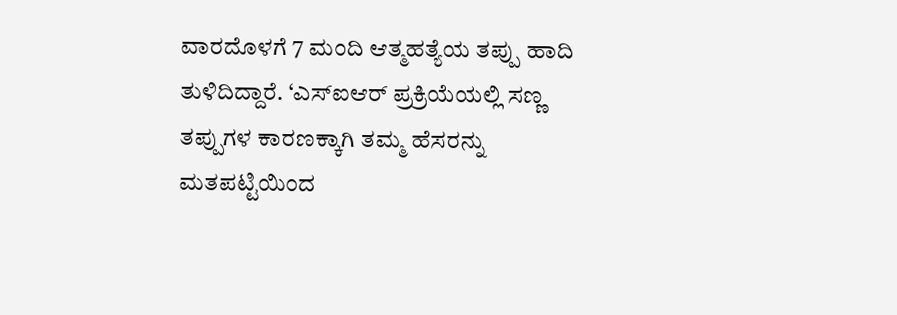ವಾರದೊಳಗೆ 7 ಮಂದಿ ಆತ್ಮಹತ್ಯೆಯ ತಪ್ಪು ಹಾದಿ ತುಳಿದಿದ್ದಾರೆ. ‘ಎಸ್ಐಆರ್ ಪ್ರಕ್ರಿಯೆಯಲ್ಲಿ ಸಣ್ಣ ತಪ್ಪುಗಳ ಕಾರಣಕ್ಕಾಗಿ ತಮ್ಮ ಹೆಸರನ್ನು ಮತಪಟ್ಟಿಯಿಂದ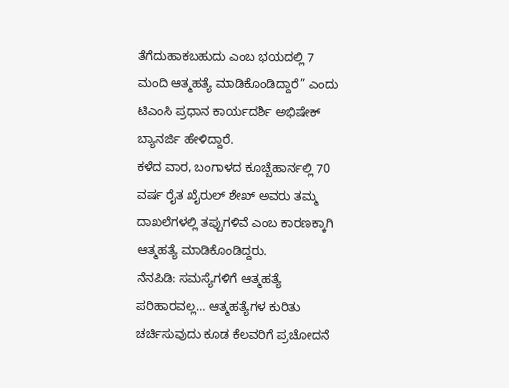ತೆಗೆದುಹಾಕಬಹುದು ಎಂಬ ಭಯದಲ್ಲಿ 7 ಮಂದಿ ಆತ್ಮಹತ್ಯೆ ಮಾಡಿಕೊಂಡಿದ್ದಾರೆ” ಎಂದು ಟಿಎಂಸಿ ಪ್ರಧಾನ ಕಾರ್ಯದರ್ಶಿ ಅಭಿಷೇಕ್ ಬ್ಯಾನರ್ಜಿ ಹೇಳಿದ್ದಾರೆ.
ಕಳೆದ ವಾರ, ಬಂಗಾಳದ ಕೂಚ್ಬೆಹಾರ್ನಲ್ಲಿ 70 ವರ್ಷ ರೈತ ಖೈರುಲ್ ಶೇಖ್ ಅವರು ತಮ್ಮ ದಾಖಲೆಗಳಲ್ಲಿ ತಪ್ಪುಗಳಿವೆ ಎಂಬ ಕಾರಣಕ್ಕಾಗಿ ಆತ್ಮಹತ್ಯೆ ಮಾಡಿಕೊಂಡಿದ್ದರು.
ನೆನಪಿಡಿ: ಸಮಸ್ಯೆಗಳಿಗೆ ಆತ್ಮಹತ್ಯೆ ಪರಿಹಾರವಲ್ಲ… ಆತ್ಮಹತ್ಯೆಗಳ ಕುರಿತು ಚರ್ಚಿಸುವುದು ಕೂಡ ಕೆಲವರಿಗೆ ಪ್ರಚೋದನೆ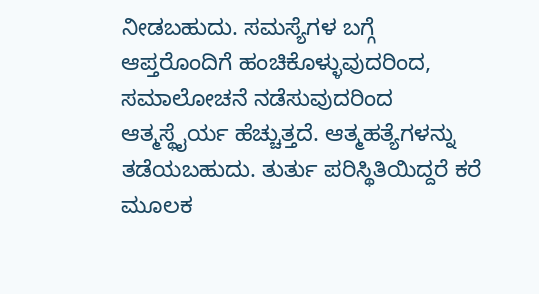ನೀಡಬಹುದು. ಸಮಸ್ಯೆಗಳ ಬಗ್ಗೆ ಆಪ್ತರೊಂದಿಗೆ ಹಂಚಿಕೊಳ್ಳುವುದರಿಂದ, ಸಮಾಲೋಚನೆ ನಡೆಸುವುದರಿಂದ ಆತ್ಮಸ್ಥೈರ್ಯ ಹೆಚ್ಚುತ್ತದೆ. ಆತ್ಮಹತ್ಯೆಗಳನ್ನು ತಡೆಯಬಹುದು. ತುರ್ತು ಪರಿಸ್ಥಿತಿಯಿದ್ದರೆ ಕರೆ ಮೂಲಕ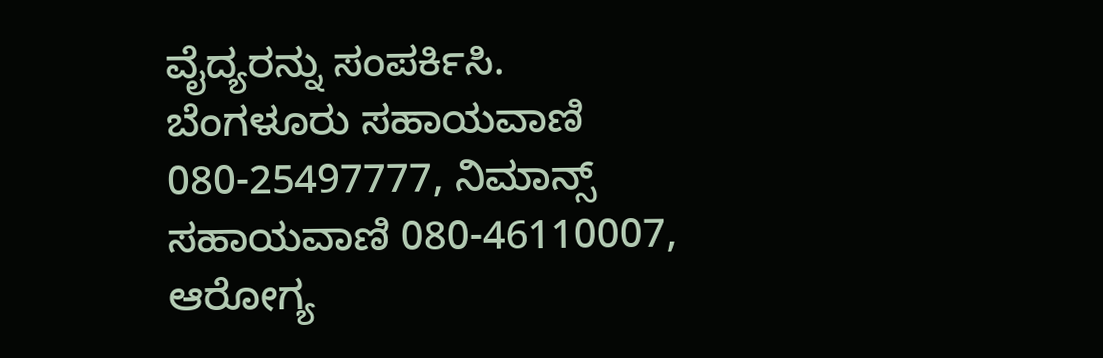ವೈದ್ಯರನ್ನು ಸಂಪರ್ಕಿಸಿ. ಬೆಂಗಳೂರು ಸಹಾಯವಾಣಿ 080-25497777, ನಿಮಾನ್ಸ್ ಸಹಾಯವಾಣಿ 080-46110007, ಆರೋಗ್ಯ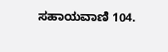ಸಹಾಯವಾಣಿ 104.